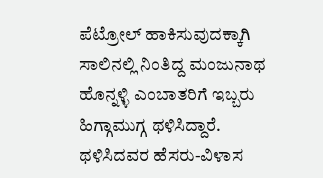ಪೆಟ್ರೋಲ್ ಹಾಕಿಸುವುದಕ್ಕಾಗಿ ಸಾಲಿನಲ್ಲಿ ನಿಂತಿದ್ದ ಮಂಜುನಾಥ ಹೊನ್ನಳ್ಳಿ ಎಂಬಾತರಿಗೆ ಇಬ್ಬರು ಹಿಗ್ಗಾಮುಗ್ಗ ಥಳಿಸಿದ್ದಾರೆ. ಥಳಿಸಿದವರ ಹೆಸರು-ವಿಳಾಸ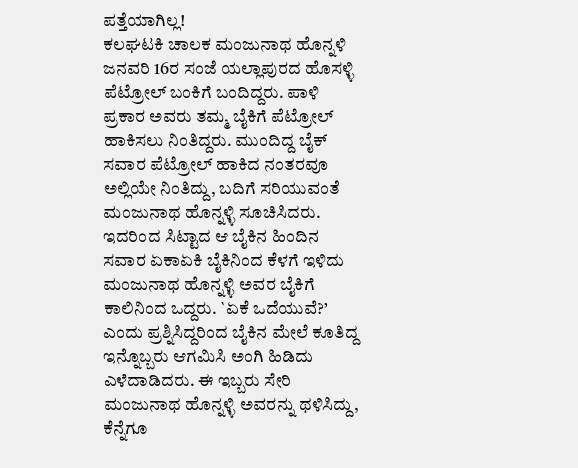ಪತ್ತೆಯಾಗಿಲ್ಲ!
ಕಲಘಟಕಿ ಚಾಲಕ ಮಂಜುನಾಥ ಹೊನ್ನಳಿ ಜನವರಿ 16ರ ಸಂಜೆ ಯಲ್ಲಾಪುರದ ಹೊಸಳ್ಳಿ ಪೆಟ್ರೋಲ್ ಬಂಕಿಗೆ ಬಂದಿದ್ದರು. ಪಾಳಿ ಪ್ರಕಾರ ಅವರು ತಮ್ಮ ಬೈಕಿಗೆ ಪೆಟ್ರೋಲ್ ಹಾಕಿಸಲು ನಿಂತಿದ್ದರು. ಮುಂದಿದ್ದ ಬೈಕ್ ಸವಾರ ಪೆಟ್ರೋಲ್ ಹಾಕಿದ ನಂತರವೂ ಅಲ್ಲಿಯೇ ನಿಂತಿದ್ದು, ಬದಿಗೆ ಸರಿಯುವಂತೆ ಮಂಜುನಾಥ ಹೊನ್ನಳ್ಳಿ ಸೂಚಿಸಿದರು.
ಇದರಿಂದ ಸಿಟ್ಟಾದ ಆ ಬೈಕಿನ ಹಿಂದಿನ ಸವಾರ ಏಕಾಏಕಿ ಬೈಕಿನಿಂದ ಕೆಳಗೆ ಇಳಿದು ಮಂಜುನಾಥ ಹೊನ್ನಳ್ಳಿ ಅವರ ಬೈಕಿಗೆ ಕಾಲಿನಿಂದ ಒದ್ದರು. `ಏಕೆ ಒದೆಯುವೆ?’ ಎಂದು ಪ್ರಶ್ನಿಸಿದ್ದರಿಂದ ಬೈಕಿನ ಮೇಲೆ ಕೂತಿದ್ದ ಇನ್ನೊಬ್ಬರು ಆಗಮಿಸಿ ಅಂಗಿ ಹಿಡಿದು ಎಳೆದಾಡಿದರು. ಈ ಇಬ್ಬರು ಸೇರಿ ಮಂಜುನಾಥ ಹೊನ್ನಳ್ಳಿ ಅವರನ್ನು ಥಳಿಸಿದ್ದು, ಕೆನ್ನೆಗೂ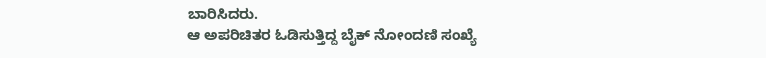ಬಾರಿಸಿದರು.
ಆ ಅಪರಿಚಿತರ ಓಡಿಸುತ್ತಿದ್ದ ಬೈಕ್ ನೋಂದಣಿ ಸಂಖ್ಯೆ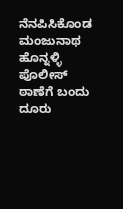ನೆನಪಿಸಿಕೊಂಡ ಮಂಜುನಾಥ ಹೊನ್ನಳ್ಳಿ ಪೊಲೀಸ್ ಠಾಣೆಗೆ ಬಂದು ದೂರು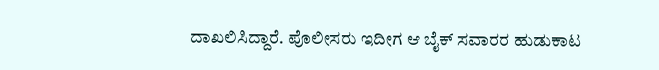ದಾಖಲಿಸಿದ್ದಾರೆ. ಪೊಲೀಸರು ಇದೀಗ ಆ ಬೈಕ್ ಸವಾರರ ಹುಡುಕಾಟ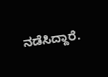ನಡೆಸಿದ್ದಾರೆ.